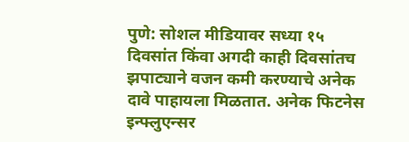पुणे: सोशल मीडियावर सध्या १५ दिवसांत किंवा अगदी काही दिवसांतच झपाट्याने वजन कमी करण्याचे अनेक दावे पाहायला मिळतात. अनेक फिटनेस इन्फ्लुएन्सर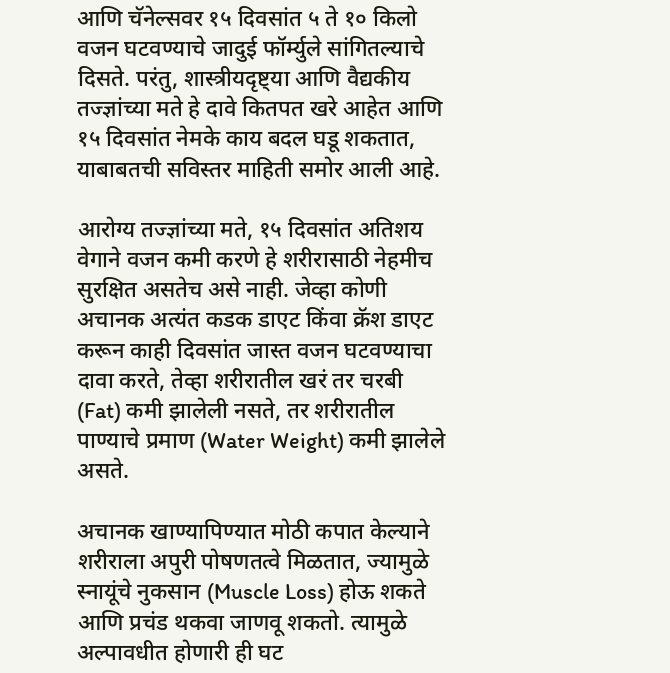आणि चॅनेल्सवर १५ दिवसांत ५ ते १० किलो वजन घटवण्याचे जादुई फॉर्म्युले सांगितल्याचे दिसते. परंतु, शास्त्रीयदृष्ट्या आणि वैद्यकीय तज्ज्ञांच्या मते हे दावे कितपत खरे आहेत आणि १५ दिवसांत नेमके काय बदल घडू शकतात, याबाबतची सविस्तर माहिती समोर आली आहे.

आरोग्य तज्ज्ञांच्या मते, १५ दिवसांत अतिशय वेगाने वजन कमी करणे हे शरीरासाठी नेहमीच सुरक्षित असतेच असे नाही. जेव्हा कोणी अचानक अत्यंत कडक डाएट किंवा क्रॅश डाएट करून काही दिवसांत जास्त वजन घटवण्याचा दावा करते, तेव्हा शरीरातील खरं तर चरबी (Fat) कमी झालेली नसते, तर शरीरातील पाण्याचे प्रमाण (Water Weight) कमी झालेले असते.

अचानक खाण्यापिण्यात मोठी कपात केल्याने शरीराला अपुरी पोषणतत्वे मिळतात, ज्यामुळे स्नायूंचे नुकसान (Muscle Loss) होऊ शकते आणि प्रचंड थकवा जाणवू शकतो. त्यामुळे अल्पावधीत होणारी ही घट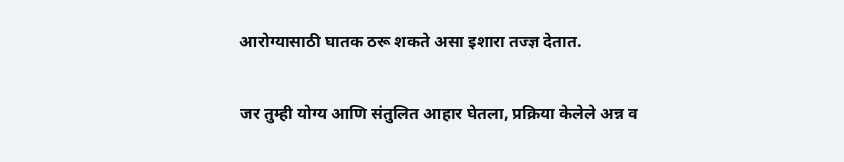आरोग्यासाठी घातक ठरू शकते असा इशारा तज्ज्ञ देतात.

जर तुम्ही योग्य आणि संतुलित आहार घेतला, प्रक्रिया केलेले अन्न व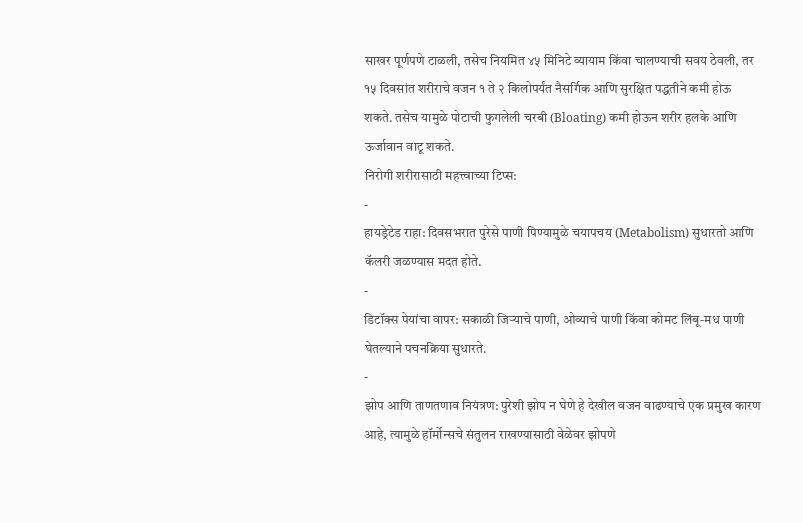साखर पूर्णपणे टाळली, तसेच नियमित ४५ मिनिटे व्यायाम किंवा चालण्याची सवय ठेवली, तर १५ दिवसांत शरीराचे वजन १ ते २ किलोपर्यंत नैसर्गिक आणि सुरक्षित पद्धतीने कमी होऊ शकते. तसेच यामुळे पोटाची फुगलेली चरबी (Bloating) कमी होऊन शरीर हलके आणि ऊर्जावान वाटू शकते.
निरोगी शरीरासाठी महत्त्वाच्या टिप्स:
-
हायड्रेटेड राहा: दिवसभरात पुरेसे पाणी पिण्यामुळे चयापचय (Metabolism) सुधारतो आणि कॅलरी जळण्यास मदत होते.
-
डिटॉक्स पेयांचा वापर: सकाळी जिऱ्याचे पाणी, ओव्याचे पाणी किंवा कोमट लिंबू-मध पाणी घेतल्याने पचनक्रिया सुधारते.
-
झोप आणि ताणतणाव नियंत्रण: पुरेशी झोप न घेणे हे देखील वजन वाढण्याचे एक प्रमुख कारण आहे, त्यामुळे हॉर्मोन्सचे संतुलन राखण्यासाठी वेळेवर झोपणे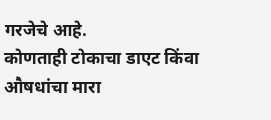गरजेचे आहे.
कोणताही टोकाचा डाएट किंवा औषधांचा मारा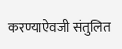करण्याऐवजी संतुलित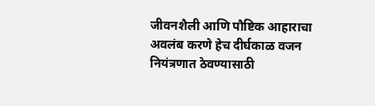जीवनशैली आणि पौष्टिक आहाराचा अवलंब करणे हेच दीर्घकाळ वजन नियंत्रणात ठेवण्यासाठी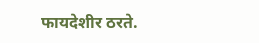फायदेशीर ठरते.